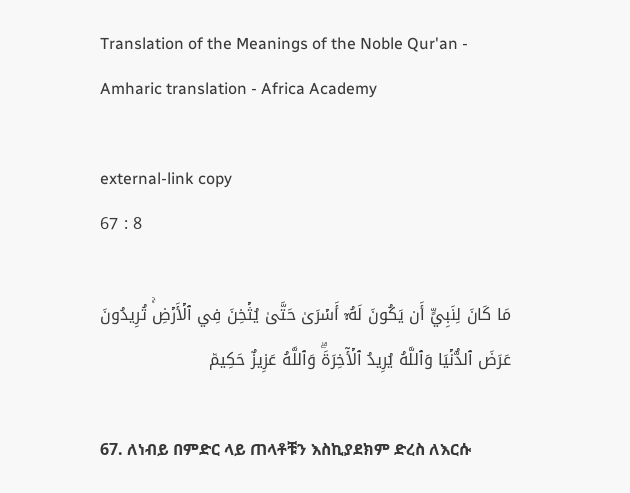Translation of the Meanings of the Noble Qur'an - Amharic translation - Africa Academy

external-link copy
67 : 8

مَا كَانَ لِنَبِيٍّ أَن يَكُونَ لَهُۥٓ أَسۡرَىٰ حَتَّىٰ يُثۡخِنَ فِي ٱلۡأَرۡضِۚ تُرِيدُونَ عَرَضَ ٱلدُّنۡيَا وَٱللَّهُ يُرِيدُ ٱلۡأٓخِرَةَۗ وَٱللَّهُ عَزِيزٌ حَكِيمٞ

67. ለነብይ በምድር ላይ ጠላቶቹን እስኪያደክም ድረስ ለእርሱ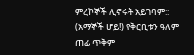ምረኮኞች ሊኖሩት አይገባም:: (አማኞች ሆይ!) የቅርቢቱን ዓለም ጠፊ ጥቅም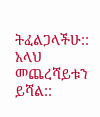ትፈልጋላችሁ:: አላህ መጨረሻይቱን ይሻል::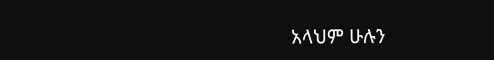አላህም ሁሉን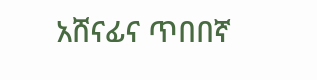አሸናፊና ጥበበኛ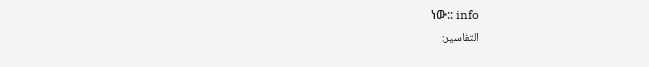ነው:: info
التفاسير: